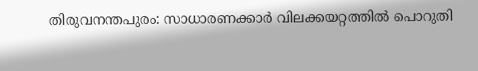തിരുവനന്തപുരം: സാധാരണക്കാർ വിലക്കയറ്റത്തിൽ പൊറുതി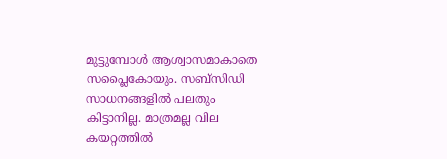മുട്ടുമ്പോൾ ആശ്വാസമാകാതെ സപ്ലൈകോയും. സബ്സിഡി സാധനങ്ങളിൽ പലതും കിട്ടാനില്ല. മാത്രമല്ല വില കയറ്റത്തിൽ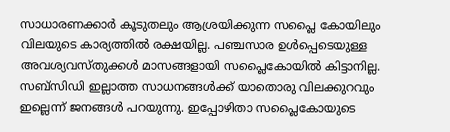സാധാരണക്കാർ കൂടുതലും ആശ്രയിക്കുന്ന സപ്ലൈ കോയിലും വിലയുടെ കാര്യത്തിൽ രക്ഷയില്ല. പഞ്ചസാര ഉൾപ്പെടെയുള്ള അവശ്യവസ്തുക്കൾ മാസങ്ങളായി സപ്ലൈകോയിൽ കിട്ടാനില്ല. സബ്സിഡി ഇല്ലാത്ത സാധനങ്ങൾക്ക് യാതൊരു വിലക്കുറവും ഇല്ലെന്ന് ജനങ്ങൾ പറയുന്നു. ഇപ്പോഴിതാ സപ്ലൈകോയുടെ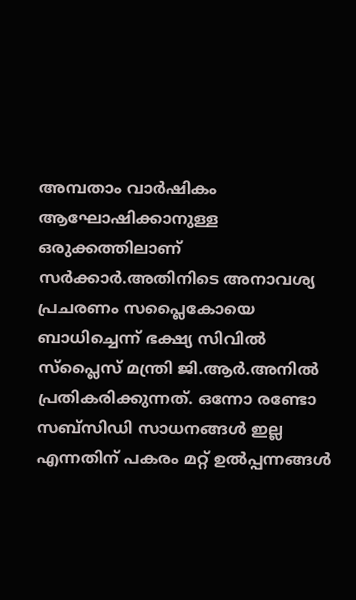അമ്പതാം വാർഷികം ആഘോഷിക്കാനുള്ള ഒരുക്കത്തിലാണ് സർക്കാർ.അതിനിടെ അനാവശ്യ പ്രചരണം സപ്ലൈകോയെ ബാധിച്ചെന്ന് ഭക്ഷ്യ സിവിൽ സ്പ്ലൈസ് മന്ത്രി ജി.ആർ.അനിൽ പ്രതികരിക്കുന്നത്. ഒന്നോ രണ്ടോ സബ്സിഡി സാധനങ്ങൾ ഇല്ല എന്നതിന് പകരം മറ്റ് ഉൽപ്പന്നങ്ങൾ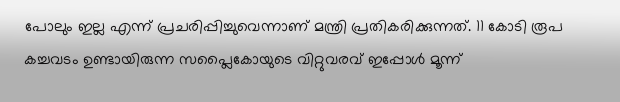പോലും ഇല്ല എന്ന് പ്രചരിപ്പിച്ചുവെന്നാണ് മന്ത്രി പ്രതികരിക്കുന്നത്. 11 കോടി രൂപ കച്ചവടം ഉണ്ടായിരുന്ന സപ്ലൈകോയുടെ വിറ്റുവരവ് ഇപ്പോൾ മൂന്ന്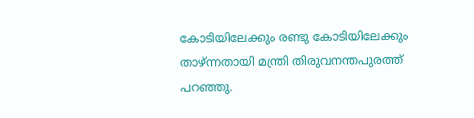കോടിയിലേക്കും രണ്ടു കോടിയിലേക്കും താഴ്ന്നതായി മന്ത്രി തിരുവനന്തപുരത്ത് പറഞ്ഞു.